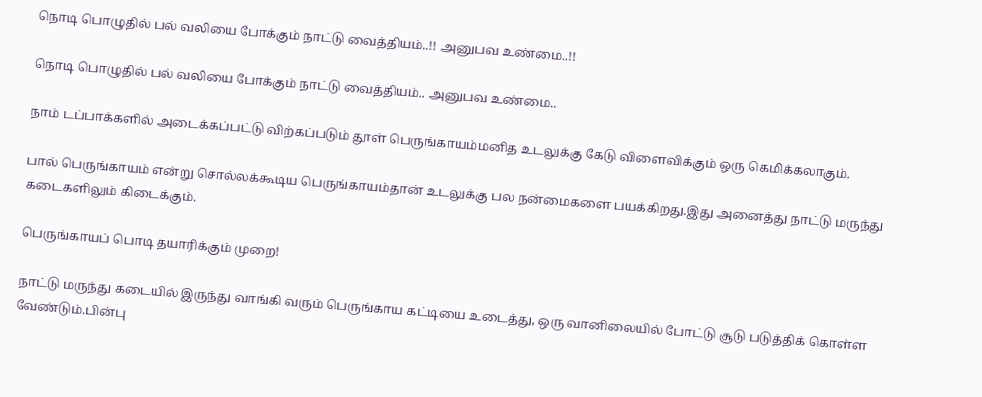நொடி பொழுதில் பல் வலியை போக்கும் நாட்டு வைத்தியம்..!! அனுபவ உண்மை..!!

நொடி பொழுதில் பல் வலியை போக்கும் நாட்டு வைத்தியம்.. அனுபவ உண்மை..

நாம் டப்பாக்களில் அடைக்கப்பட்டு விற்கப்படும் தூள் பெருங்காயம்மனித உடலுக்கு கேடு விளைவிக்கும் ஒரு கெமிக்கலாகும்.

பால் பெருங்காயம் என்று சொல்லக்கூடிய பெருங்காயம்தான் உடலுக்கு பல நன்மைகளை பயக்கிறது.இது அனைத்து நாட்டு மருந்து கடைகளிலும் கிடைக்கும்.

பெருங்காயப் பொடி தயாரிக்கும் முறை!

நாட்டு மருந்து கடையில் இருந்து வாங்கி வரும் பெருங்காய கட்டியை உடைத்து, ஒரு வானிலையில் போட்டு சூடு படுத்திக் கொள்ள வேண்டும்.பின்பு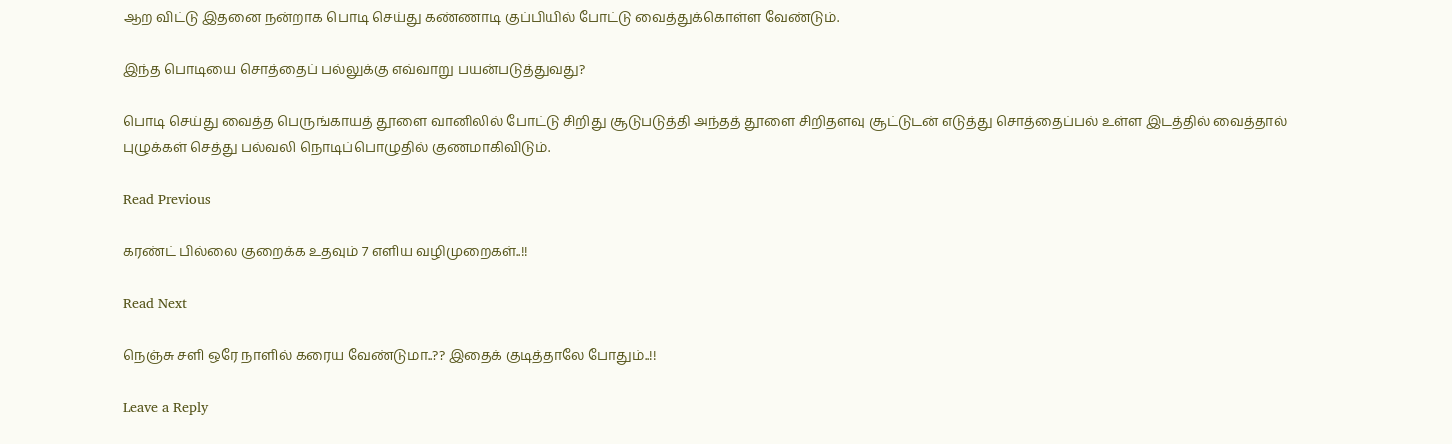ஆற விட்டு இதனை நன்றாக பொடி செய்து கண்ணாடி குப்பியில் போட்டு வைத்துக்கொள்ள வேண்டும்.

இந்த பொடியை சொத்தைப் பல்லுக்கு எவ்வாறு பயன்படுத்துவது?

பொடி செய்து வைத்த பெருங்காயத் தூளை வானிலில் போட்டு சிறிது சூடுபடுத்தி அந்தத் தூளை சிறிதளவு சூட்டுடன் எடுத்து சொத்தைப்பல் உள்ள இடத்தில் வைத்தால் புழுக்கள் செத்து பல்வலி நொடிப்பொழுதில் குணமாகிவிடும்.

Read Previous

கரண்ட் பில்லை குறைக்க உதவும் 7 எளிய வழிமுறைகள்..!!

Read Next

நெஞ்சு சளி ஒரே நாளில் கரைய வேண்டுமா..?? இதைக் குடித்தாலே போதும்..!!

Leave a Reply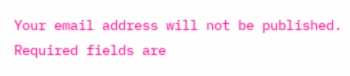Your email address will not be published. Required fields are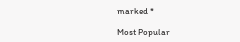marked *

Most Popular